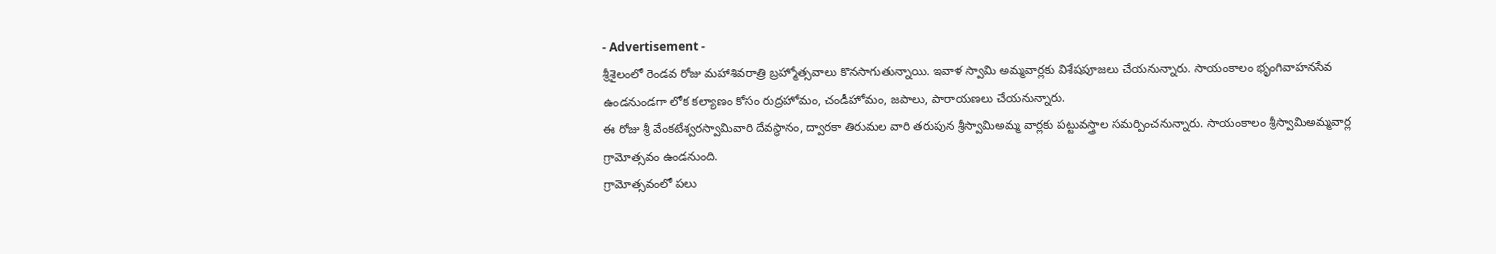- Advertisement -
శ్రీశైలంలో రెండవ రోజు మహాశివరాత్రి బ్రహ్మోత్సవాలు కొనసాగుతున్నాయి. ఇవాళ స్వామి అమ్మవార్లకు విశేషపూజలు చేయనున్నారు. సాయంకాలం భృంగివాహనసేవ ఉండనుండగా లోక కల్యాణం కోసం రుద్రహోమం, చండీహోమం, జపాలు, పారాయణలు చేయనున్నారు.
ఈ రోజు శ్రీ వేంకటేశ్వరస్వామివారి దేవస్థానం, ద్వారకా తిరుమల వారి తరుపున శ్రీస్వామిఅమ్మ వార్లకు పట్టువస్త్రాల సమర్పించనున్నారు. సాయంకాలం శ్రీస్వామిఅమ్మవార్ల గ్రామోత్సవం ఉండనుంది.
గ్రామోత్సవంలో పలు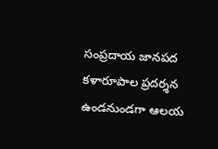సంప్రదాయ జానపద కళారూపాల ప్రదర్శన ఉండనుండగా ఆలయ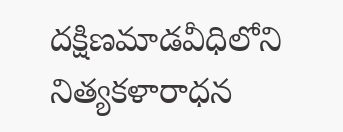దక్షిణమాడవీధిలోని నిత్యకళారాధన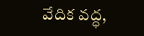వేదిక వద్ధ,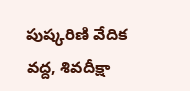పుష్కరిణి వేదిక వద్ద, శివదీక్షా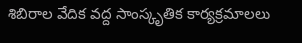శిబిరాల వేదిక వద్ద సాంస్కృతిక కార్యక్రమాలలు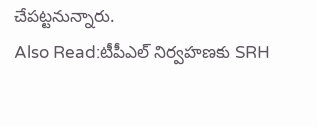చేపట్టనున్నారు.
Also Read:టీపీఎల్ నిర్వహణకు SRH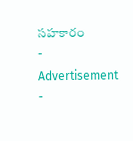సహకారం
- Advertisement -